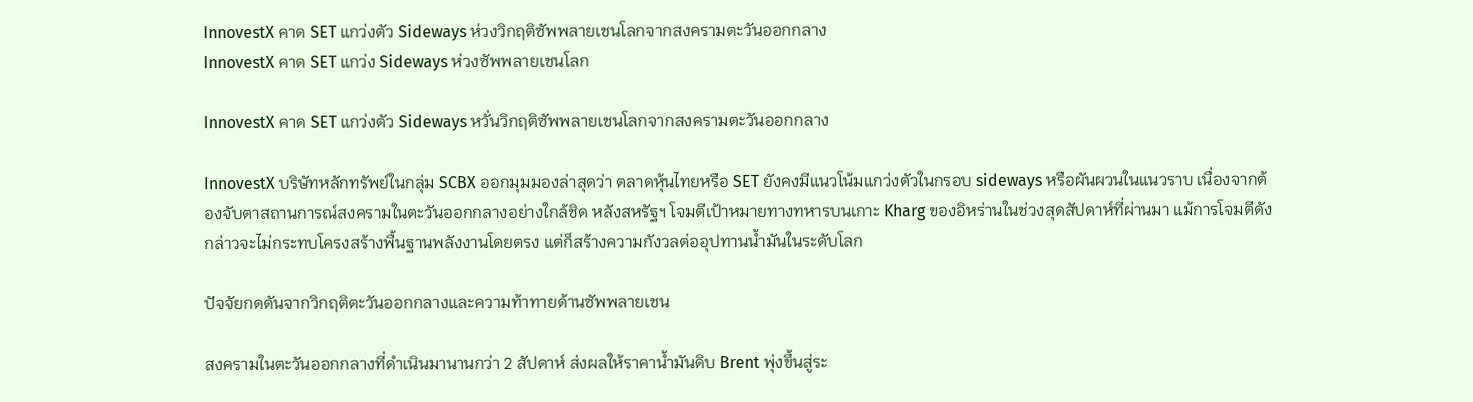InnovestX คาด SET แกว่งตัว Sideways ห่วงวิกฤติซัพพลายเชนโลกจากสงครามตะวันออกกลาง
InnovestX คาด SET แกว่ง Sideways ห่วงซัพพลายเชนโลก

InnovestX คาด SET แกว่งตัว Sideways หวั่นวิกฤติซัพพลายเชนโลกจากสงครามตะวันออกกลาง

InnovestX บริษัทหลักทรัพย์ในกลุ่ม SCBX ออกมุมมองล่าสุดว่า ตลาดหุ้นไทยหรือ SET ยังคงมีแนวโน้มแกว่งตัวในกรอบ sideways หรือผันผวนในแนวราบ เนื่องจากต้องจับตาสถานการณ์สงครามในตะวันออกกลางอย่างใกล้ชิด หลังสหรัฐฯ โจมตีเป้าหมายทางทหารบนเกาะ Kharg ของอิหร่านในช่วงสุดสัปดาห์ที่ผ่านมา แม้การโจมตีดังกล่าวจะไม่กระทบโครงสร้างพื้นฐานพลังงานโดยตรง แต่ก็สร้างความกังวลต่ออุปทานน้ำมันในระดับโลก

ปัจจัยกดดันจากวิกฤติตะวันออกกลางและความท้าทายด้านซัพพลายเชน

สงครามในตะวันออกกลางที่ดำเนินมานานกว่า 2 สัปดาห์ ส่งผลให้ราคาน้ำมันดิบ Brent พุ่งขึ้นสู่ระ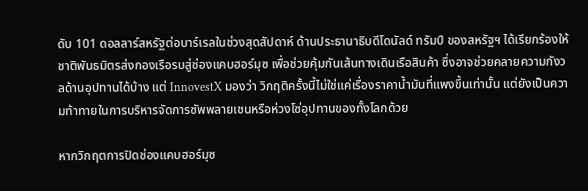ดับ 101 ดอลลาร์สหรัฐต่อบาร์เรลในช่วงสุดสัปดาห์ ด้านประธานาธิบดีโดนัลด์ ทรัมป์ ของสหรัฐฯ ได้เรียกร้องให้ชาติพันธมิตรส่งกองเรือรบสู่ช่องแคบฮอร์มุซ เพื่อช่วยคุ้มกันเส้นทางเดินเรือสินค้า ซึ่งอาจช่วยคลายความกังวลด้านอุปทานได้บ้าง แต่ InnovestX มองว่า วิกฤติครั้งนี้ไม่ใช่แค่เรื่องราคาน้ำมันที่แพงขึ้นเท่านั้น แต่ยังเป็นความท้าทายในการบริหารจัดการซัพพลายเชนหรือห่วงโซ่อุปทานของทั้งโลกด้วย

หากวิกฤตการปิดช่องแคบฮอร์มุซ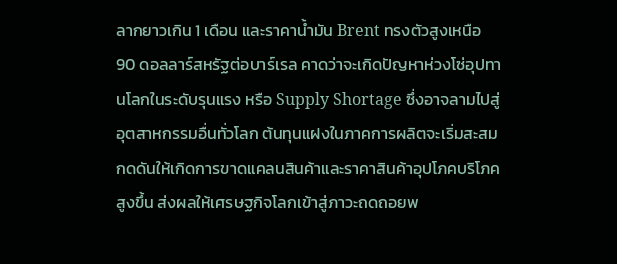ลากยาวเกิน 1 เดือน และราคาน้ำมัน Brent ทรงตัวสูงเหนือ 90 ดอลลาร์สหรัฐต่อบาร์เรล คาดว่าจะเกิดปัญหาห่วงโซ่อุปทานโลกในระดับรุนแรง หรือ Supply Shortage ซึ่งอาจลามไปสู่อุตสาหกรรมอื่นทั่วโลก ต้นทุนแฝงในภาคการผลิตจะเริ่มสะสม กดดันให้เกิดการขาดแคลนสินค้าและราคาสินค้าอุปโภคบริโภคสูงขึ้น ส่งผลให้เศรษฐกิจโลกเข้าสู่ภาวะถดถอยพ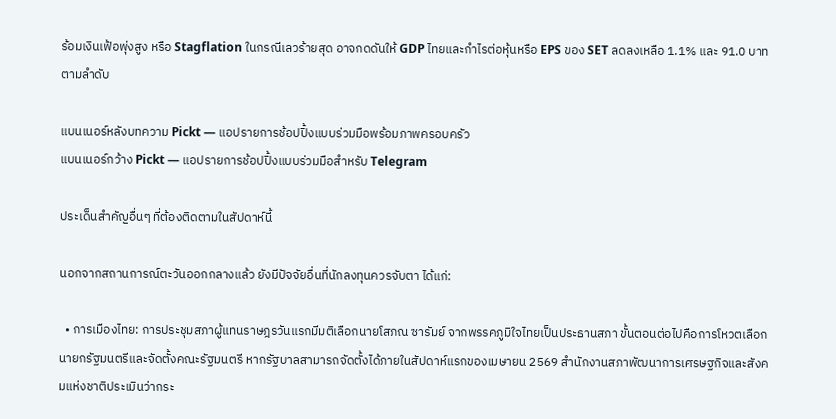ร้อมเงินเฟ้อพุ่งสูง หรือ Stagflation ในกรณีเลวร้ายสุด อาจกดดันให้ GDP ไทยและกำไรต่อหุ้นหรือ EPS ของ SET ลดลงเหลือ 1.1% และ 91.0 บาท ตามลำดับ

แบนเนอร์หลังบทความ Pickt — แอปรายการช้อปปิ้งแบบร่วมมือพร้อมภาพครอบครัว
แบนเนอร์กว้าง Pickt — แอปรายการช้อปปิ้งแบบร่วมมือสำหรับ Telegram

ประเด็นสำคัญอื่นๆ ที่ต้องติดตามในสัปดาห์นี้

นอกจากสถานการณ์ตะวันออกกลางแล้ว ยังมีปัจจัยอื่นที่นักลงทุนควรจับตา ได้แก่:

  • การเมืองไทย: การประชุมสภาผู้แทนราษฎรวันแรกมีมติเลือกนายโสภณ ซารัมย์ จากพรรคภูมิใจไทยเป็นประธานสภา ขั้นตอนต่อไปคือการโหวตเลือกนายกรัฐมนตรีและจัดตั้งคณะรัฐมนตรี หากรัฐบาลสามารถจัดตั้งได้ภายในสัปดาห์แรกของเมษายน 2569 สำนักงานสภาพัฒนาการเศรษฐกิจและสังคมแห่งชาติประเมินว่ากระ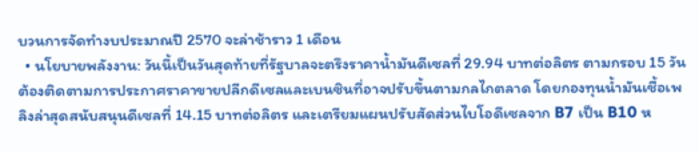บวนการจัดทำงบประมาณปี 2570 จะล่าช้าราว 1 เดือน
  • นโยบายพลังงาน: วันนี้เป็นวันสุดท้ายที่รัฐบาลจะตรึงราคาน้ำมันดีเซลที่ 29.94 บาทต่อลิตร ตามกรอบ 15 วัน ต้องติดตามการประกาศราคาขายปลีกดีเซลและเบนซินที่อาจปรับขึ้นตามกลไกตลาด โดยกองทุนน้ำมันเชื้อเพลิงล่าสุดสนับสนุนดีเซลที่ 14.15 บาทต่อลิตร และเตรียมแผนปรับสัดส่วนไบโอดีเซลจาก B7 เป็น B10 ห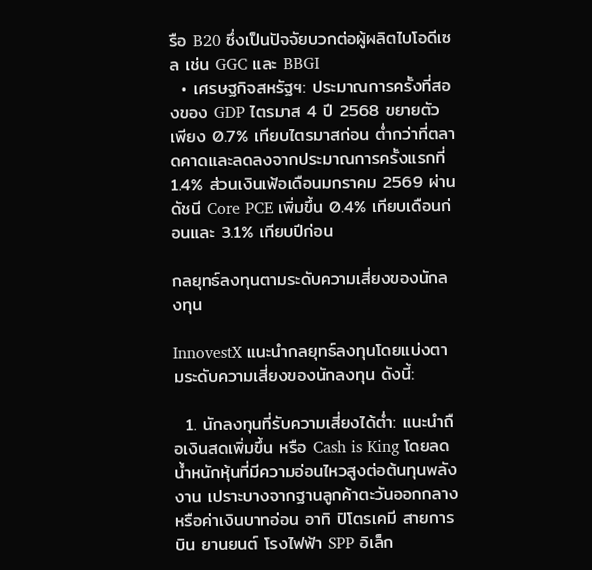รือ B20 ซึ่งเป็นปัจจัยบวกต่อผู้ผลิตไบโอดีเซล เช่น GGC และ BBGI
  • เศรษฐกิจสหรัฐฯ: ประมาณการครั้งที่สองของ GDP ไตรมาส 4 ปี 2568 ขยายตัวเพียง 0.7% เทียบไตรมาสก่อน ต่ำกว่าที่ตลาดคาดและลดลงจากประมาณการครั้งแรกที่ 1.4% ส่วนเงินเฟ้อเดือนมกราคม 2569 ผ่านดัชนี Core PCE เพิ่มขึ้น 0.4% เทียบเดือนก่อนและ 3.1% เทียบปีก่อน

กลยุทธ์ลงทุนตามระดับความเสี่ยงของนักลงทุน

InnovestX แนะนำกลยุทธ์ลงทุนโดยแบ่งตามระดับความเสี่ยงของนักลงทุน ดังนี้:

  1. นักลงทุนที่รับความเสี่ยงได้ต่ำ: แนะนำถือเงินสดเพิ่มขึ้น หรือ Cash is King โดยลดน้ำหนักหุ้นที่มีความอ่อนไหวสูงต่อต้นทุนพลังงาน เปราะบางจากฐานลูกค้าตะวันออกกลาง หรือค่าเงินบาทอ่อน อาทิ ปิโตรเคมี สายการบิน ยานยนต์ โรงไฟฟ้า SPP อิเล็ก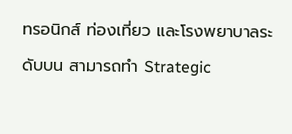ทรอนิกส์ ท่องเที่ยว และโรงพยาบาลระดับบน สามารถทำ Strategic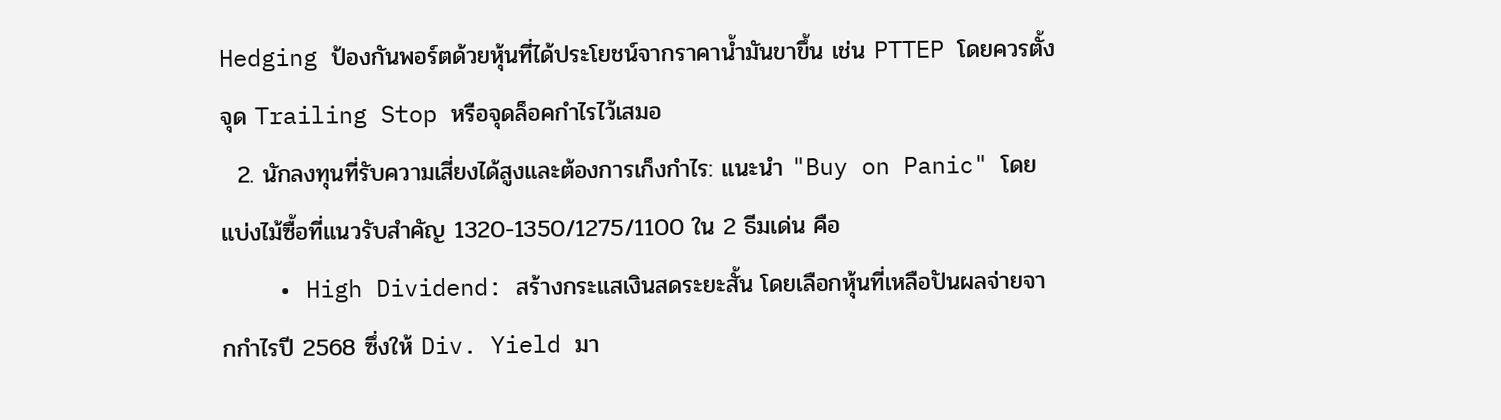Hedging ป้องกันพอร์ตด้วยหุ้นที่ได้ประโยชน์จากราคาน้ำมันขาขึ้น เช่น PTTEP โดยควรตั้งจุด Trailing Stop หรือจุดล็อคกำไรไว้เสมอ
  2. นักลงทุนที่รับความเสี่ยงได้สูงและต้องการเก็งกำไร: แนะนำ "Buy on Panic" โดยแบ่งไม้ซื้อที่แนวรับสำคัญ 1320-1350/1275/1100 ใน 2 ธีมเด่น คือ
    • High Dividend: สร้างกระแสเงินสดระยะสั้น โดยเลือกหุ้นที่เหลือปันผลจ่ายจากกำไรปี 2568 ซึ่งให้ Div. Yield มา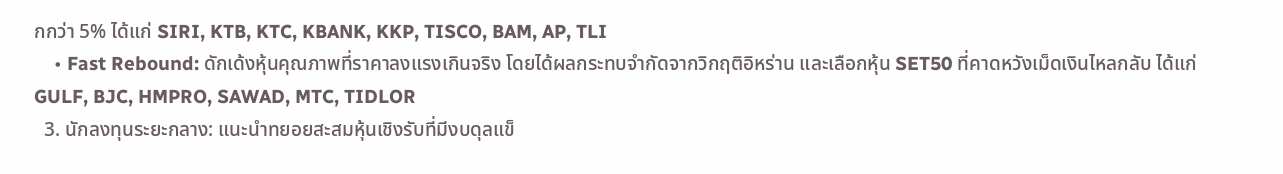กกว่า 5% ได้แก่ SIRI, KTB, KTC, KBANK, KKP, TISCO, BAM, AP, TLI
    • Fast Rebound: ดักเด้งหุ้นคุณภาพที่ราคาลงแรงเกินจริง โดยได้ผลกระทบจำกัดจากวิกฤติอิหร่าน และเลือกหุ้น SET50 ที่คาดหวังเม็ดเงินไหลกลับ ได้แก่ GULF, BJC, HMPRO, SAWAD, MTC, TIDLOR
  3. นักลงทุนระยะกลาง: แนะนำทยอยสะสมหุ้นเชิงรับที่มีงบดุลแข็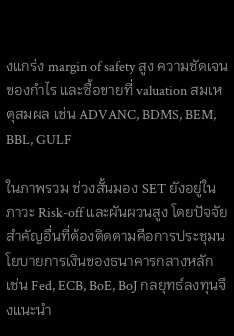งแกร่ง margin of safety สูง ความชัดเจนของกำไร และซื้อขายที่ valuation สมเหตุสมผล เช่น ADVANC, BDMS, BEM, BBL, GULF

ในภาพรวม ช่วงสั้นมอง SET ยังอยู่ในภาวะ Risk-off และผันผวนสูง โดยปัจจัยสำคัญอื่นที่ต้องติดตามคือการประชุมนโยบายการเงินของธนาคารกลางหลัก เช่น Fed, ECB, BoE, BoJ กลยุทธ์ลงทุนจึงแนะนำ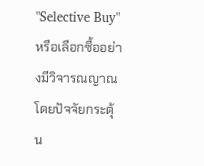"Selective Buy" หรือเลือกซื้ออย่างมีวิจารณญาณ โดยปัจจัยกระตุ้น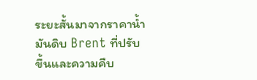ระยะสั้นมาจากราคาน้ำมันดิบ Brent ที่ปรับขึ้นและความคืบ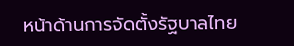หน้าด้านการจัดตั้งรัฐบาลไทย